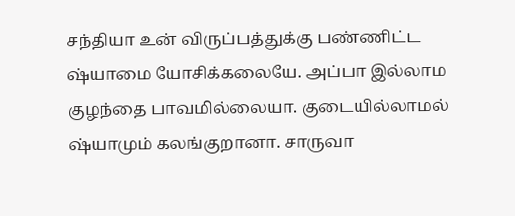சந்தியா உன் விருப்பத்துக்கு பண்ணிட்ட ஷ்யாமை யோசிக்கலையே. அப்பா இல்லாம குழந்தை பாவமில்லையா. குடையில்லாமல் ஷ்யாமும் கலங்குறானா. சாருவா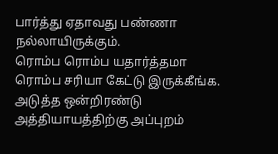பார்த்து ஏதாவது பண்ணா நல்லாயிருக்கும்.
ரொம்ப ரொம்ப யதார்த்தமா ரொம்ப சரியா கேட்டு இருக்கீங்க. அடுத்த ஒன்றிரண்டு அத்தியாயத்திற்கு அப்புறம்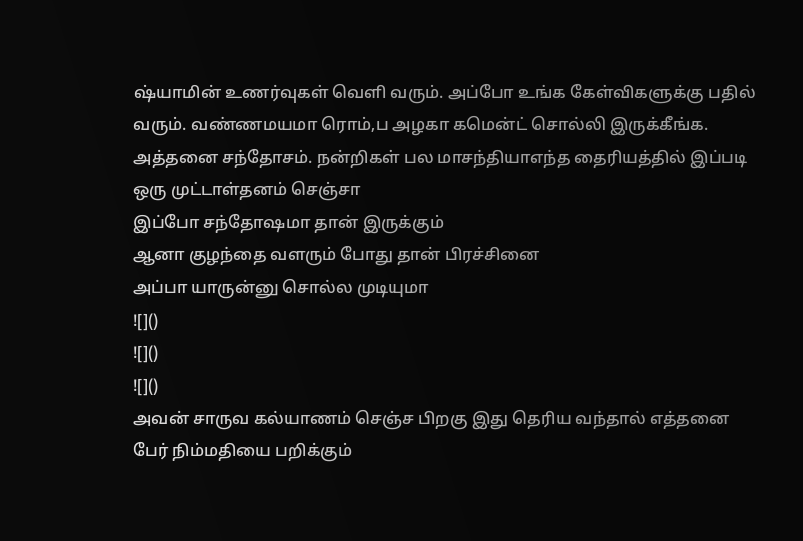ஷ்யாமின் உணர்வுகள் வெளி வரும். அப்போ உங்க கேள்விகளுக்கு பதில் வரும். வண்ணமயமா ரொம்,ப அழகா கமென்ட் சொல்லி இருக்கீங்க. அத்தனை சந்தோசம். நன்றிகள் பல மாசந்தியாஎந்த தைரியத்தில் இப்படி ஒரு முட்டாள்தனம் செஞ்சா
இப்போ சந்தோஷமா தான் இருக்கும்
ஆனா குழந்தை வளரும் போது தான் பிரச்சினை
அப்பா யாருன்னு சொல்ல முடியுமா
![]()
![]()
![]()
அவன் சாருவ கல்யாணம் செஞ்ச பிறகு இது தெரிய வந்தால் எத்தனை பேர் நிம்மதியை பறிக்கும்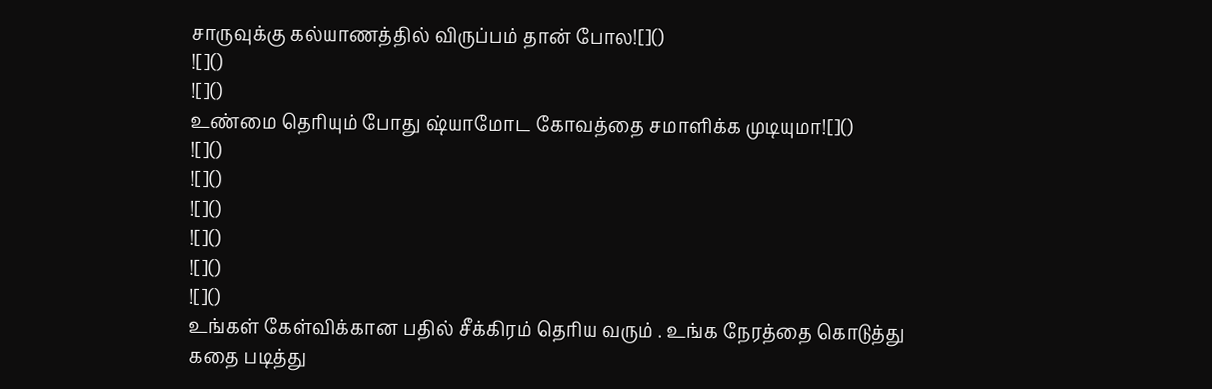சாருவுக்கு கல்யாணத்தில் விருப்பம் தான் போல![]()
![]()
![]()
உண்மை தெரியும் போது ஷ்யாமோட கோவத்தை சமாளிக்க முடியுமா![]()
![]()
![]()
![]()
![]()
![]()
![]()
உங்கள் கேள்விக்கான பதில் சீக்கிரம் தெரிய வரும் . உங்க நேரத்தை கொடுத்து கதை படித்து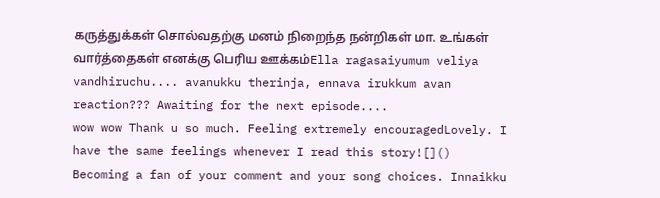கருத்துக்கள் சொல்வதற்கு மனம் நிறைந்த நன்றிகள் மா. உங்கள் வார்த்தைகள் எனக்கு பெரிய ஊக்கம்Ella ragasaiyumum veliya vandhiruchu.... avanukku therinja, ennava irukkum avan reaction??? Awaiting for the next episode....
wow wow Thank u so much. Feeling extremely encouragedLovely. I have the same feelings whenever I read this story![]()
Becoming a fan of your comment and your song choices. Innaikku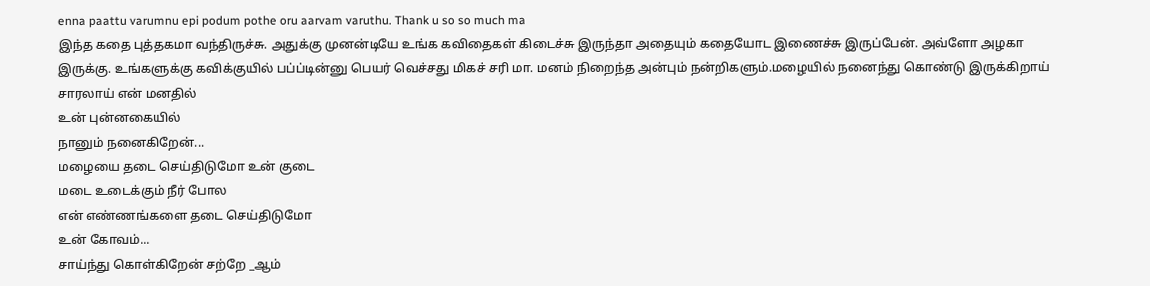enna paattu varumnu epi podum pothe oru aarvam varuthu. Thank u so so much ma
இந்த கதை புத்தகமா வந்திருச்சு. அதுக்கு முனன்டியே உங்க கவிதைகள் கிடைச்சு இருந்தா அதையும் கதையோட இணைச்சு இருப்பேன். அவ்ளோ அழகா இருக்கு. உங்களுக்கு கவிக்குயில் பப்ப்டின்னு பெயர் வெச்சது மிகச் சரி மா. மனம் நிறைந்த அன்பும் நன்றிகளும்.மழையில் நனைந்து கொண்டு இருக்கிறாய்
சாரலாய் என் மனதில்
உன் புன்னகையில்
நானும் நனைகிறேன்...
மழையை தடை செய்திடுமோ உன் குடை
மடை உடைக்கும் நீர் போல
என் எண்ணங்களை தடை செய்திடுமோ
உன் கோவம்...
சாய்ந்து கொள்கிறேன் சற்றே _ஆம்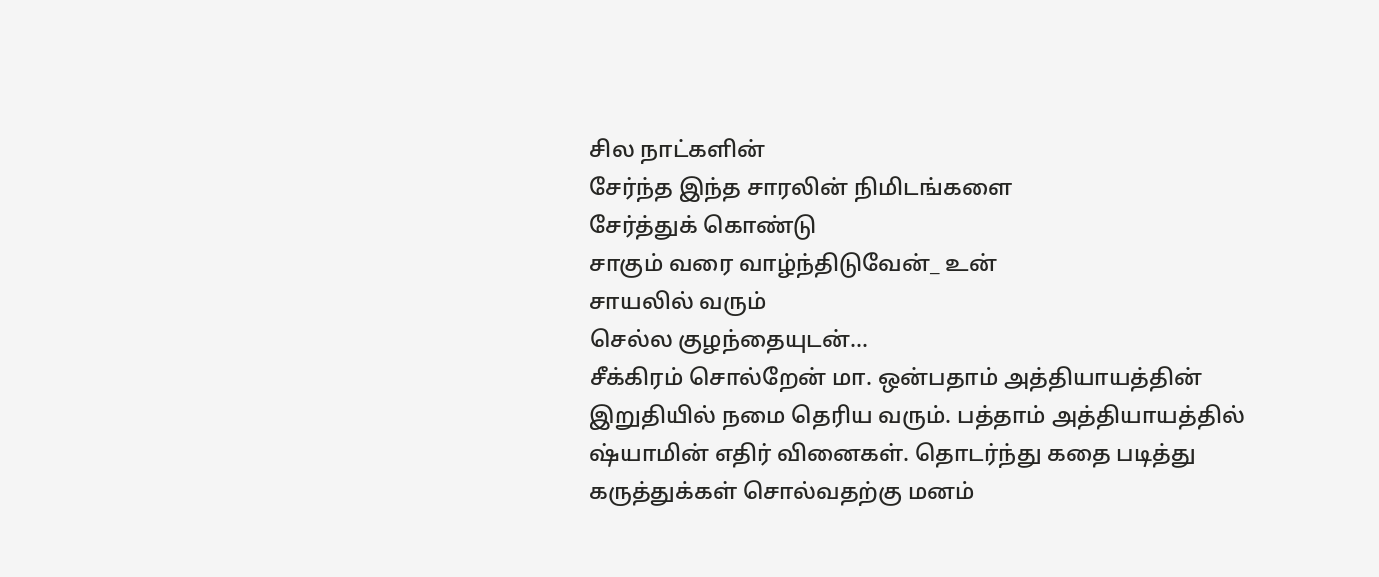சில நாட்களின்
சேர்ந்த இந்த சாரலின் நிமிடங்களை
சேர்த்துக் கொண்டு
சாகும் வரை வாழ்ந்திடுவேன்_ உன்
சாயலில் வரும்
செல்ல குழந்தையுடன்...
சீக்கிரம் சொல்றேன் மா. ஒன்பதாம் அத்தியாயத்தின் இறுதியில் நமை தெரிய வரும். பத்தாம் அத்தியாயத்தில் ஷ்யாமின் எதிர் வினைகள். தொடர்ந்து கதை படித்து கருத்துக்கள் சொல்வதற்கு மனம்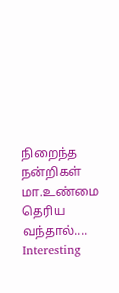நிறைந்த நன்றிகள் மா.உண்மை தெரிய வந்தால்....
Interesting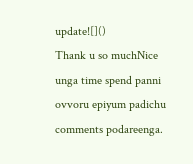update![]()
Thank u so muchNice
unga time spend panni ovvoru epiyum padichu comments podareenga.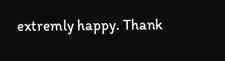extremly happy. Thank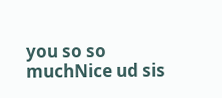you so so muchNice ud sis